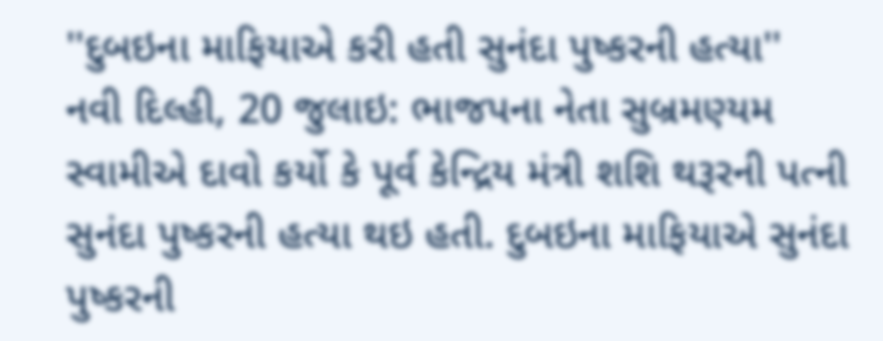''દુબઇના માફિયાએ કરી હતી સુનંદા પુષ્કરની હત્યા''
નવી દિલ્હી, 20 જુલાઇ: ભાજપના નેતા સુબ્રમણ્યમ સ્વામીએ દાવો કર્યો કે પૂર્વ કેન્દ્રિય મંત્રી શશિ થરૂરની પત્ની સુનંદા પુષ્કરની હત્યા થઇ હતી. દુબઇના માફિયાએ સુનંદા પુષ્કરની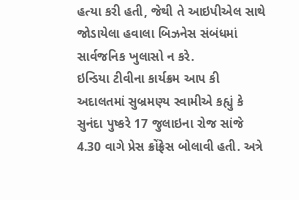હત્યા કરી હતી, જેથી તે આઇપીએલ સાથે જોડાયેલા હવાલા બિઝનેસ સંબંધમાં સાર્વજનિક ખુલાસો ન કરે.
ઇન્ડિયા ટીવીના કાર્યક્રમ આપ કી અદાલતમાં સુબ્રમણ્ય સ્વામીએ કહ્યું કે સુનંદા પુષ્કરે 17 જુલાઇના રોજ સાંજે 4.30 વાગે પ્રેસ ક્રોંફ્રેસ બોલાવી હતી. અત્રે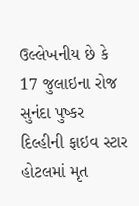ઉલ્લેખનીય છે કે 17 જુલાઇના રોજ સુનંદા પુષ્કર દિલ્હીની ફાઇવ સ્ટાર હોટલમાં મૃત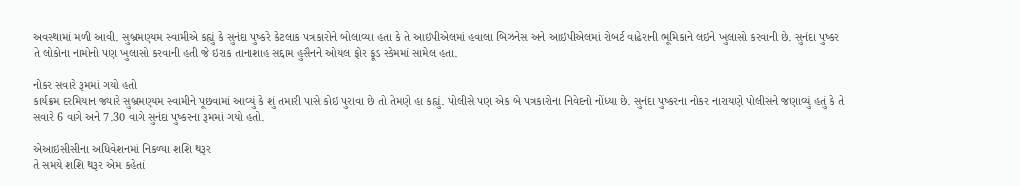અવસ્થામાં મળી આવી. સુબ્રમણ્યમ સ્વામીએ કહ્યું કે સુનંદા પુષ્કરે કેટલાક પત્રકારોને બોલાવ્યા હતા કે તે આઇપીએલમાં હવાલા બિઝનેસ અને આઇપીએલમાં રોબર્ટ વાઢેરાની ભૂમિકાને લઇને ખુલાસો કરવાની છે. સુનંદા પુષ્કર તે લોકોના નામોનો પણ ખુલાસો કરવાની હતી જે ઇરાક તાનાશાહ સદ્દામ હુસૈનને ઓયલ ફોર ફૂડ સ્કેમમાં સામેલ હતા.

નોકર સવારે રૂમમાં ગયો હતો
કાર્યક્રમ દરમિયાન જ્યારે સુબ્રમણ્યમ સ્વામીને પૂછવામાં આવ્યું કે શું તમારી પાસે કોઇ પુરાવા છે તો તેમણે હા કહ્યું. પોલીસે પણ એક બે પત્રકારોના નિવેદનો નોંધ્યા છે. સુનંદા પુષ્કરના નોકર નારાયણે પોલીસને જણાવ્યું હતું કે તે સવારે 6 વાગે અને 7.30 વાગે સુનંદા પુષ્કરના રૂમમાં ગયો હતો.

એઆઇસીસીના અધિવેશનમાં નિકળ્યા શશિ થરૂર
તે સમયે શશિ થરૂર એમ કહેતાં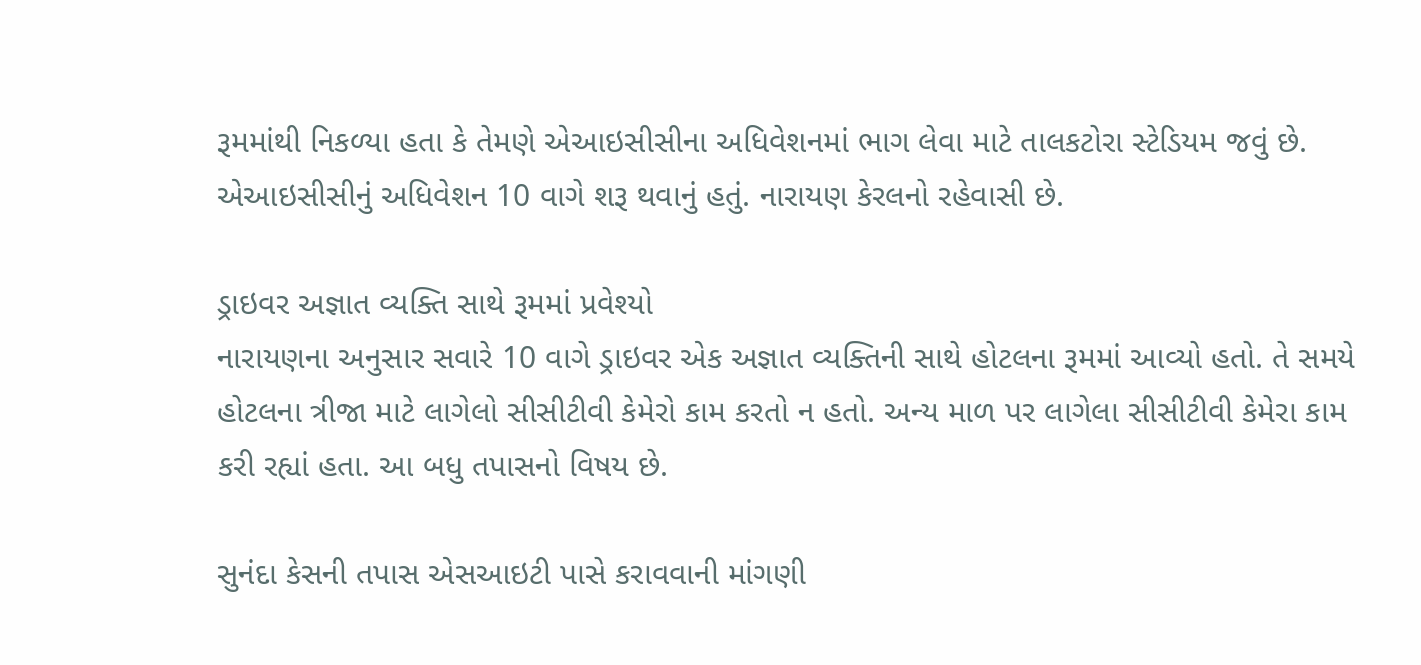રૂમમાંથી નિકળ્યા હતા કે તેમણે એઆઇસીસીના અધિવેશનમાં ભાગ લેવા માટે તાલકટોરા સ્ટેડિયમ જવું છે. એઆઇસીસીનું અધિવેશન 10 વાગે શરૂ થવાનું હતું. નારાયણ કેરલનો રહેવાસી છે.

ડ્રાઇવર અજ્ઞાત વ્યક્તિ સાથે રૂમમાં પ્રવેશ્યો
નારાયણના અનુસાર સવારે 10 વાગે ડ્રાઇવર એક અજ્ઞાત વ્યક્તિની સાથે હોટલના રૂમમાં આવ્યો હતો. તે સમયે હોટલના ત્રીજા માટે લાગેલો સીસીટીવી કેમેરો કામ કરતો ન હતો. અન્ય માળ પર લાગેલા સીસીટીવી કેમેરા કામ કરી રહ્યાં હતા. આ બધુ તપાસનો વિષય છે.

સુનંદા કેસની તપાસ એસઆઇટી પાસે કરાવવાની માંગણી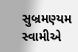સુબ્રમણ્યમ સ્વામીએ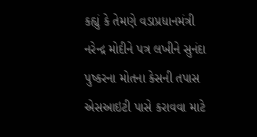કહ્યું કે તેમણે વડાપ્રધાનમંત્રી નરેન્દ્ર મોદીને પત્ર લખીને સુનંદા પુષ્કરના મોતના કેસની તપાસ એસઆઇટી પાસે કરાવવા માટે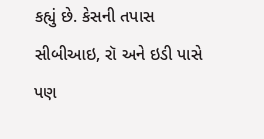કહ્યું છે. કેસની તપાસ સીબીઆઇ, રૉ અને ઇડી પાસે પણ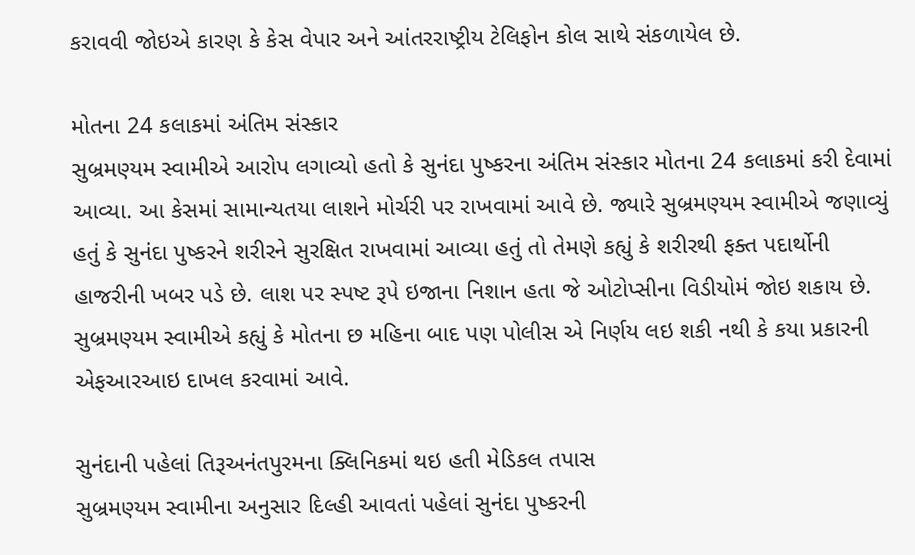કરાવવી જોઇએ કારણ કે કેસ વેપાર અને આંતરરાષ્ટ્રીય ટેલિફોન કોલ સાથે સંકળાયેલ છે.

મોતના 24 કલાકમાં અંતિમ સંસ્કાર
સુબ્રમણ્યમ સ્વામીએ આરોપ લગાવ્યો હતો કે સુનંદા પુષ્કરના અંતિમ સંસ્કાર મોતના 24 કલાકમાં કરી દેવામાં આવ્યા. આ કેસમાં સામાન્યતયા લાશને મોર્ચરી પર રાખવામાં આવે છે. જ્યારે સુબ્રમણ્યમ સ્વામીએ જણાવ્યું હતું કે સુનંદા પુષ્કરને શરીરને સુરક્ષિત રાખવામાં આવ્યા હતું તો તેમણે કહ્યું કે શરીરથી ફક્ત પદાર્થોની હાજરીની ખબર પડે છે. લાશ પર સ્પષ્ટ રૂપે ઇજાના નિશાન હતા જે ઓટોપ્સીના વિડીયોમં જોઇ શકાય છે. સુબ્રમણ્યમ સ્વામીએ કહ્યું કે મોતના છ મહિના બાદ પણ પોલીસ એ નિર્ણય લઇ શકી નથી કે કયા પ્રકારની એફઆરઆઇ દાખલ કરવામાં આવે.

સુનંદાની પહેલાં તિરૂઅનંતપુરમના ક્લિનિકમાં થઇ હતી મેડિકલ તપાસ
સુબ્રમણ્યમ સ્વામીના અનુસાર દિલ્હી આવતાં પહેલાં સુનંદા પુષ્કરની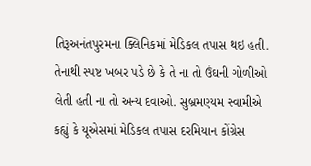તિરૂઅનંતપુરમના ક્લિનિકમાં મેડિકલ તપાસ થઇ હતી. તેનાથી સ્પષ્ટ ખબર પડે છે કે તે ના તો ઉંઘની ગોળીઓ લેતી હતી ના તો અન્ય દવાઓ. સુબ્રમણ્યમ સ્વામીએ કહ્યું કે યૂએસમાં મેડિકલ તપાસ દરમિયાન કોંગ્રેસ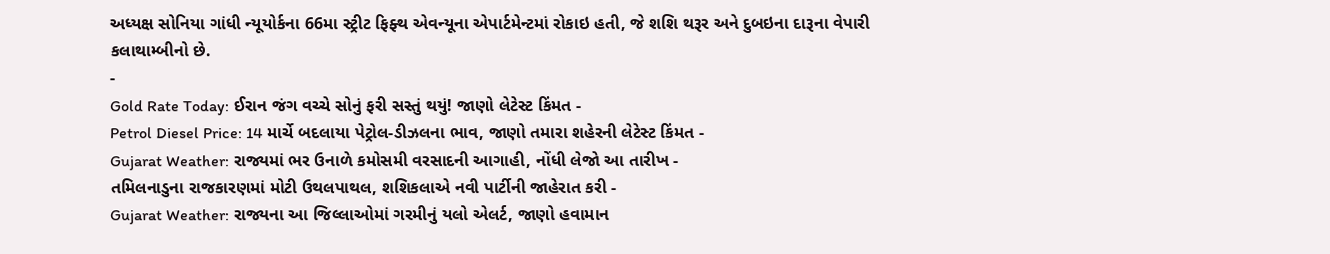અધ્યક્ષ સોનિયા ગાંધી ન્યૂયોર્કના 66મા સ્ટ્રીટ ફિફ્થ એવન્યૂના એપાર્ટમેન્ટમાં રોકાઇ હતી, જે શશિ થરૂર અને દુબઇના દારૂના વેપારી કલાથામ્બીનો છે.
-
Gold Rate Today: ઈરાન જંગ વચ્ચે સોનું ફરી સસ્તું થયું! જાણો લેટેસ્ટ કિંમત -
Petrol Diesel Price: 14 માર્ચે બદલાયા પેટ્રોલ-ડીઝલના ભાવ, જાણો તમારા શહેરની લેટેસ્ટ કિંમત -
Gujarat Weather: રાજ્યમાં ભર ઉનાળે કમોસમી વરસાદની આગાહી, નોંધી લેજો આ તારીખ -
તમિલનાડુના રાજકારણમાં મોટી ઉથલપાથલ, શશિકલાએ નવી પાર્ટીની જાહેરાત કરી -
Gujarat Weather: રાજ્યના આ જિલ્લાઓમાં ગરમીનું યલો એલર્ટ, જાણો હવામાન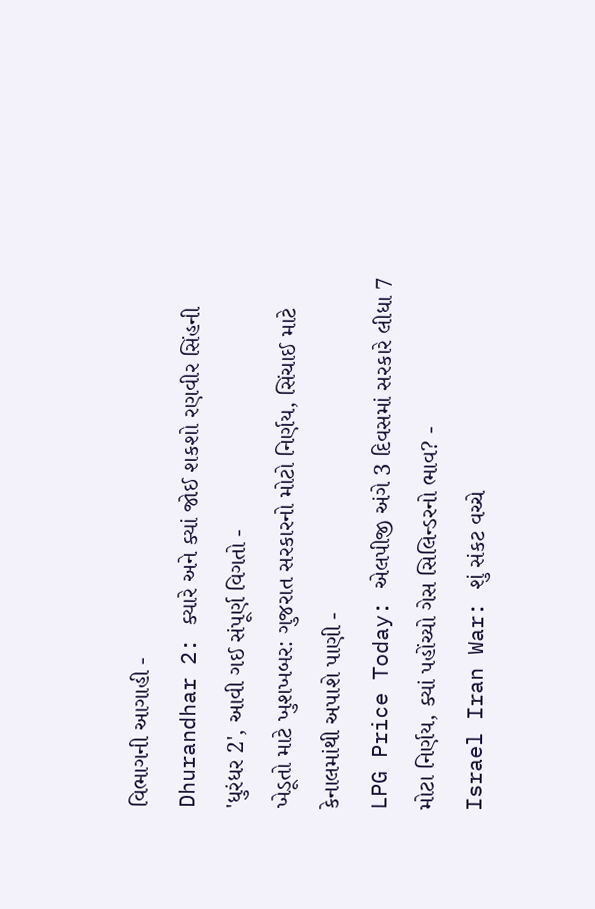વિભાગની આગાહી -
Dhurandhar 2: ક્યારે અને ક્યાં જોઈ શકશો રણવીર સિંહની 'ધુરંધર 2', આવી ગઈ સંપૂર્ણ વિગતો -
ખેડૂતો માટે ખુશખબર: ગુજરાત સરકારનો મોટો નિર્ણય, સિંચાઈ માટે કેનાલમાંથી અપાશે પાણી -
LPG Price Today: એલપીજી અંગે 3 દિવસમાં સરકારે લીધા 7 મોટા નિર્ણય, ક્યાં પહોંચ્યો ગેસ સિલિન્ડરનો ભાવ? -
Israel Iran War: શું સંકટ વચ્ચે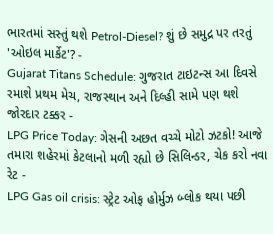ભારતમાં સસ્તું થશે Petrol-Diesel? શું છે સમુદ્ર પર તરતું 'ઓઇલ માર્કેટ'? -
Gujarat Titans Schedule: ગુજરાત ટાઇટન્સ આ દિવસે રમાશે પ્રથમ મેચ, રાજસ્થાન અને દિલ્હી સામે પણ થશે જોરદાર ટક્કર -
LPG Price Today: ગેસની અછત વચ્ચે મોટો ઝટકો! આજે તમારા શહેરમાં કેટલાનો મળી રહ્યો છે સિલિન્ડર, ચેક કરો નવા રેટ -
LPG Gas oil crisis: સ્ટ્રેટ ઓફ હોર્મુઝ બ્લોક થયા પછી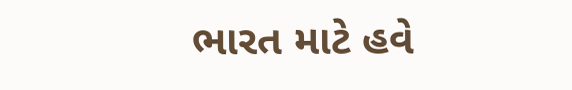ભારત માટે હવે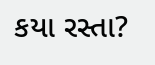કયા રસ્તા?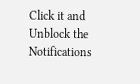Click it and Unblock the Notifications